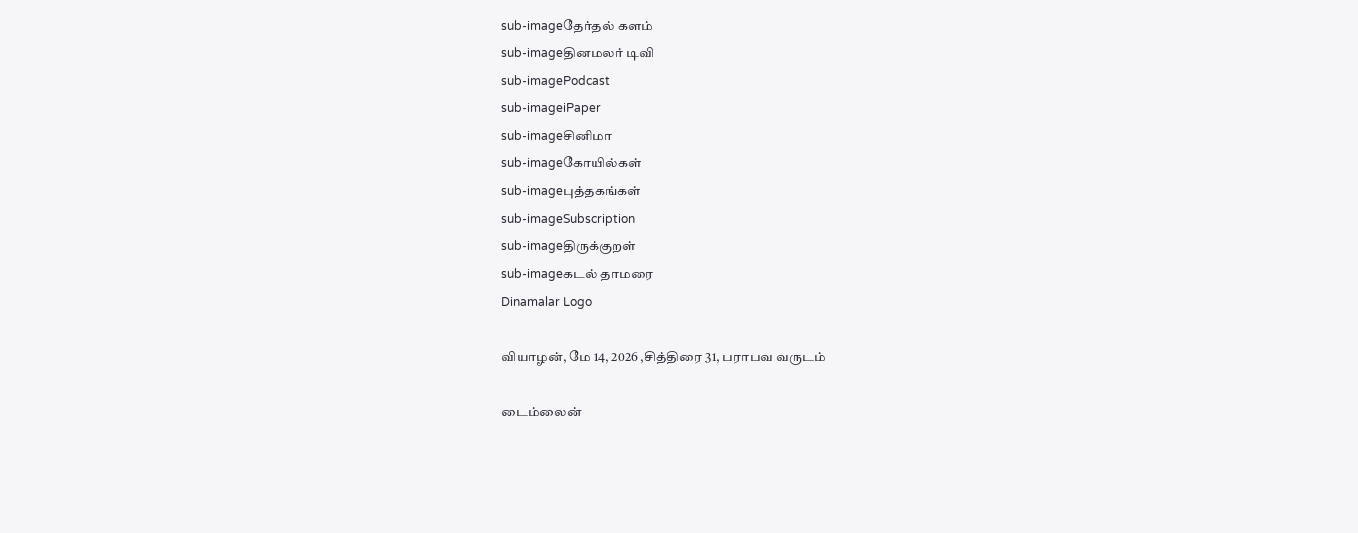sub-imageதேர்தல் களம்
sub-imageதினமலர் டிவி
sub-imagePodcast
sub-imageiPaper
sub-imageசினிமா
sub-imageகோயில்கள்
sub-imageபுத்தகங்கள்
sub-imageSubscription
sub-imageதிருக்குறள்
sub-imageகடல் தாமரை
Dinamalar Logo

வியாழன், மே 14, 2026 ,சித்திரை 31, பராபவ வருடம்

டைம்லைன்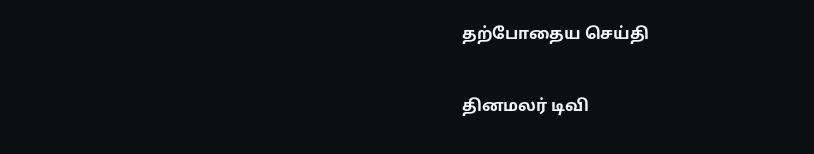தற்போதைய செய்தி


தினமலர் டிவி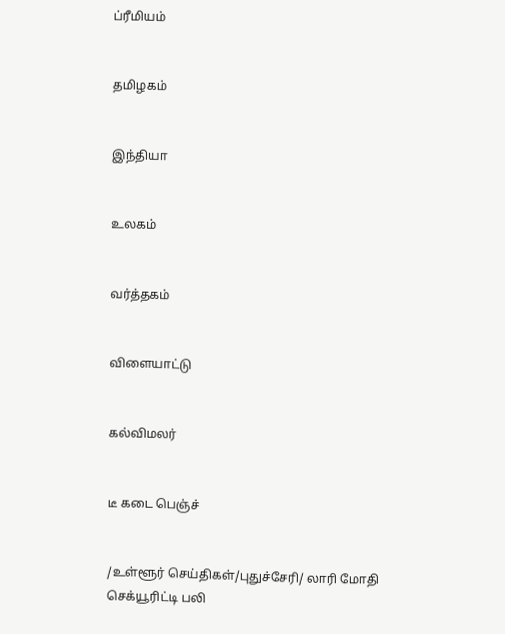ப்ரீமியம்


தமிழகம்


இந்தியா


உலகம்


வர்த்தகம்


விளையாட்டு


கல்விமலர்


டீ கடை பெஞ்ச்


/உள்ளூர் செய்திகள்/புதுச்சேரி/ லாரி மோதி செக்யூரிட்டி பலி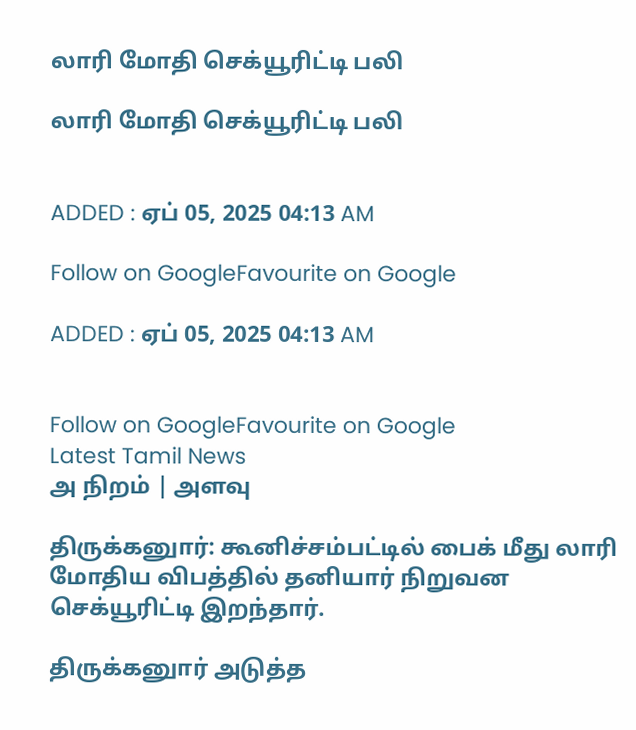லாரி மோதி செக்யூரிட்டி பலி

லாரி மோதி செக்யூரிட்டி பலி


ADDED : ஏப் 05, 2025 04:13 AM

Follow on GoogleFavourite on Google

ADDED : ஏப் 05, 2025 04:13 AM


Follow on GoogleFavourite on Google
Latest Tamil News
அ நிறம் | அளவு

திருக்கனுார்: கூனிச்சம்பட்டில் பைக் மீது லாரி மோதிய விபத்தில் தனியார் நிறுவன செக்யூரிட்டி இறந்தார்.

திருக்கனுார் அடுத்த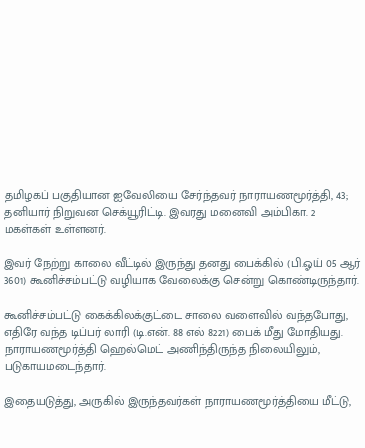தமிழகப் பகுதியான ஐவேலியை சேர்ந்தவர் நாராயணமூர்த்தி, 43; தனியார் நிறுவன செக்யூரிட்டி. இவரது மனைவி அம்பிகா. 2 மகள்கள் உள்ளனர்.

இவர் நேற்று காலை வீட்டில் இருந்து தனது பைக்கில் (பி.ஓய் 05 ஆர் 3601) கூனிச்சம்பட்டு வழியாக வேலைக்கு சென்று கொண்டிருந்தார்.

கூனிச்சம்பட்டு கைக்கிலக்குட்டை சாலை வளைவில் வந்தபோது, எதிரே வந்த டிப்பர் லாரி (டி.என். 88 எல் 8221) பைக் மீது மோதியது. நாராயணமூர்த்தி ஹெல்மெட் அணிந்திருந்த நிலையிலும், படுகாயமடைந்தார்.

இதையடுத்து, அருகில் இருந்தவர்கள் நாராயணமூர்த்தியை மீட்டு,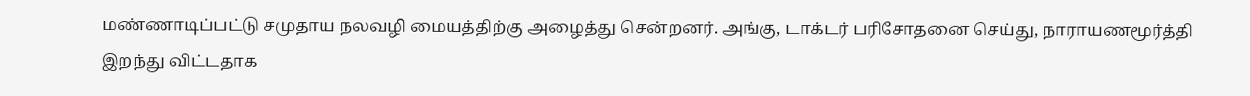மண்ணாடிப்பட்டு சமுதாய நலவழி மையத்திற்கு அழைத்து சென்றனர். அங்கு, டாக்டர் பரிசோதனை செய்து, நாராயணமூர்த்தி இறந்து விட்டதாக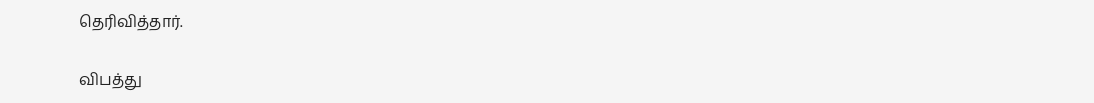தெரிவித்தார்.

விபத்து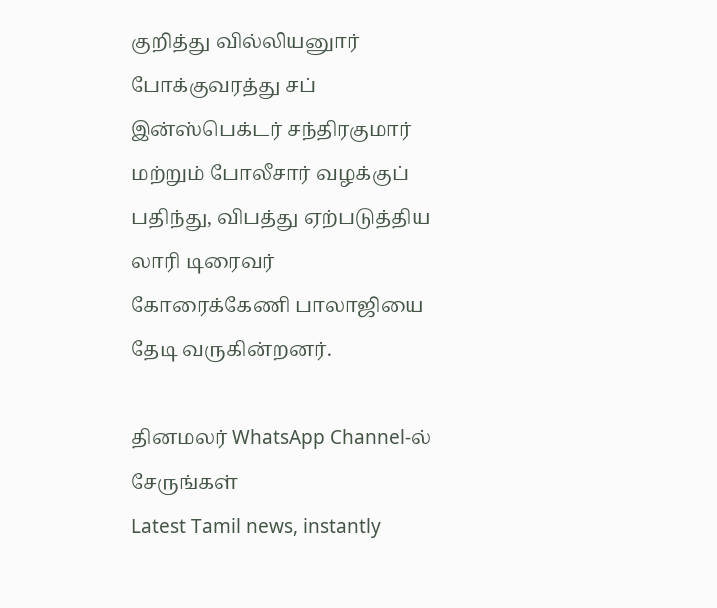குறித்து வில்லியனுார் போக்குவரத்து சப் இன்ஸ்பெக்டர் சந்திரகுமார் மற்றும் போலீசார் வழக்குப் பதிந்து, விபத்து ஏற்படுத்திய லாரி டிரைவர் கோரைக்கேணி பாலாஜியை தேடி வருகின்றனர்.

தினமலர் WhatsApp Channel-ல் சேருங்கள்
Latest Tamil news, instantly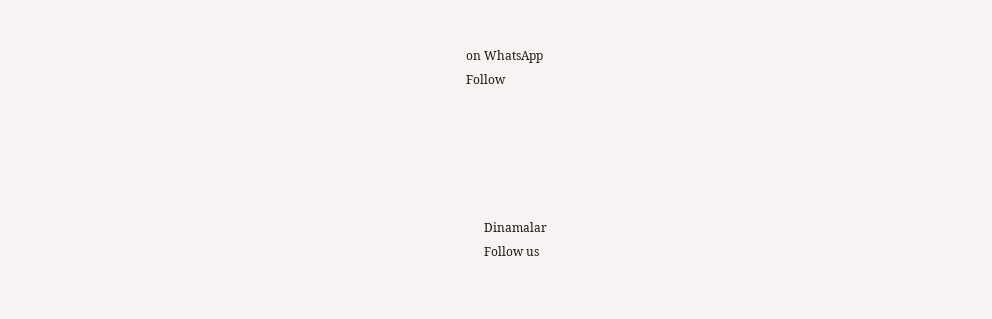on WhatsApp
Follow





      Dinamalar
      Follow us